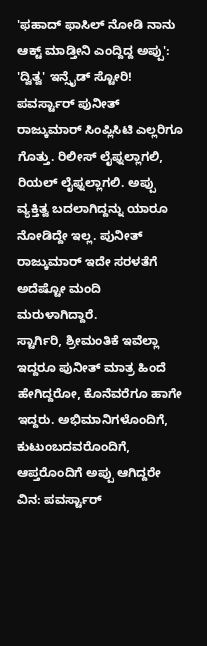'ಫಹಾದ್ ಫಾಸಿಲ್ ನೋಡಿ ನಾನು ಆಕ್ಟ್ ಮಾಡ್ತೀನಿ ಎಂದ್ದಿದ್ದ ಅಪ್ಪು': 'ದ್ವಿತ್ವ' ಇನ್ಸೈಡ್ ಸ್ಟೋರಿ!
ಪವರ್ಸ್ಟಾರ್ ಪುನೀತ್ ರಾಜ್ಕುಮಾರ್ ಸಿಂಪ್ಲಿಸಿಟಿ ಎಲ್ಲರಿಗೂ ಗೊತ್ತು. ರಿಲೀಸ್ ಲೈಫ್ನಲ್ಲಾಗಲಿ, ರಿಯಲ್ ಲೈಫ್ನಲ್ಲಾಗಲಿ. ಅಪ್ಪು ವ್ಯಕ್ತಿತ್ವ ಬದಲಾಗಿದ್ದನ್ನು ಯಾರೂ ನೋಡಿದ್ದೇ ಇಲ್ಲ. ಪುನೀತ್ ರಾಜ್ಕುಮಾರ್ ಇದೇ ಸರಳತೆಗೆ ಅದೆಷ್ಟೋ ಮಂದಿ ಮರುಳಾಗಿದ್ದಾರೆ.
ಸ್ಟಾರ್ಗಿರಿ, ಶ್ರೀಮಂತಿಕೆ ಇವೆಲ್ಲಾ ಇದ್ದರೂ ಪುನೀತ್ ಮಾತ್ರ ಹಿಂದೆ ಹೇಗಿದ್ದರೋ, ಕೊನೆವರೆಗೂ ಹಾಗೇ ಇದ್ದರು. ಅಭಿಮಾನಿಗಳೊಂದಿಗೆ, ಕುಟುಂಬದವರೊಂದಿಗೆ, ಆಪ್ತರೊಂದಿಗೆ ಅಪ್ಪು ಆಗಿದ್ದರೇ ವಿನ: ಪವರ್ಸ್ಟಾರ್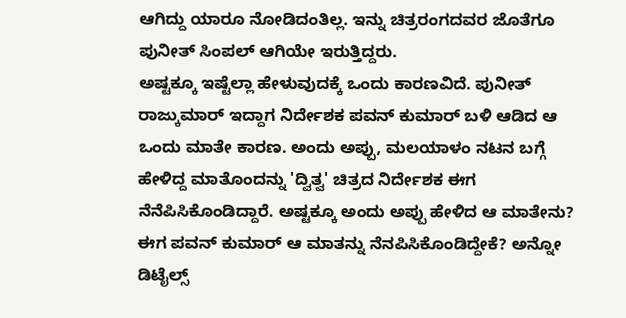ಆಗಿದ್ದು ಯಾರೂ ನೋಡಿದಂತಿಲ್ಲ. ಇನ್ನು ಚಿತ್ರರಂಗದವರ ಜೊತೆಗೂ ಪುನೀತ್ ಸಿಂಪಲ್ ಆಗಿಯೇ ಇರುತ್ತಿದ್ದರು.
ಅಷ್ಟಕ್ಕೂ ಇಷ್ಟೆಲ್ಲಾ ಹೇಳುವುದಕ್ಕೆ ಒಂದು ಕಾರಣವಿದೆ. ಪುನೀತ್ ರಾಜ್ಕುಮಾರ್ ಇದ್ದಾಗ ನಿರ್ದೇಶಕ ಪವನ್ ಕುಮಾರ್ ಬಳಿ ಆಡಿದ ಆ ಒಂದು ಮಾತೇ ಕಾರಣ. ಅಂದು ಅಪ್ಪು, ಮಲಯಾಳಂ ನಟನ ಬಗ್ಗೆ ಹೇಳಿದ್ದ ಮಾತೊಂದನ್ನು 'ದ್ವಿತ್ವ' ಚಿತ್ರದ ನಿರ್ದೇಶಕ ಈಗ ನೆನೆಪಿಸಿಕೊಂಡಿದ್ದಾರೆ. ಅಷ್ಟಕ್ಕೂ ಅಂದು ಅಪ್ಪು ಹೇಳಿದ ಆ ಮಾತೇನು? ಈಗ ಪವನ್ ಕುಮಾರ್ ಆ ಮಾತನ್ನು ನೆನಪಿಸಿಕೊಂಡಿದ್ದೇಕೆ? ಅನ್ನೋ ಡಿಟೈಲ್ಸ್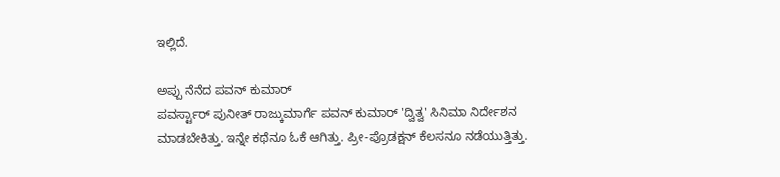ಇಲ್ಲಿದೆ.

ಅಪ್ಪು ನೆನೆದ ಪವನ್ ಕುಮಾರ್
ಪವರ್ಸ್ಟಾರ್ ಪುನೀತ್ ರಾಜ್ಕುಮಾರ್ಗೆ ಪವನ್ ಕುಮಾರ್ 'ದ್ವಿತ್ವ' ಸಿನಿಮಾ ನಿರ್ದೇಶನ ಮಾಡಬೇಕಿತ್ತು. ಇನ್ನೇ ಕಥೆನೂ ಓಕೆ ಆಗಿತ್ತು. ಪ್ರೀ-ಪ್ರೊಡಕ್ಷನ್ ಕೆಲಸನೂ ನಡೆಯುತ್ತಿತ್ತು.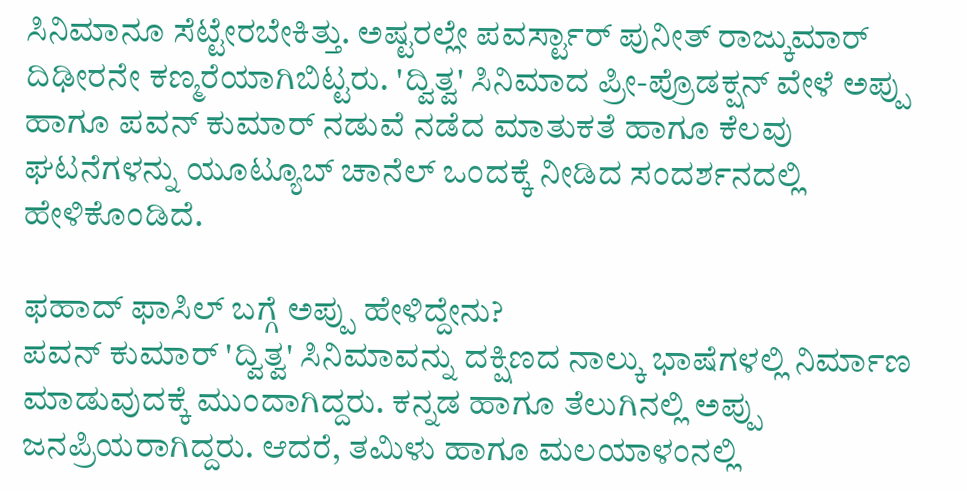ಸಿನಿಮಾನೂ ಸೆಟ್ಟೇರಬೇಕಿತ್ತು. ಅಷ್ಟರಲ್ಲೇ ಪವರ್ಸ್ಟಾರ್ ಪುನೀತ್ ರಾಜ್ಕುಮಾರ್ ದಿಢೀರನೇ ಕಣ್ಮರೆಯಾಗಿಬಿಟ್ಟರು. 'ದ್ವಿತ್ವ' ಸಿನಿಮಾದ ಪ್ರೀ-ಪ್ರೊಡಕ್ಷನ್ ವೇಳೆ ಅಪ್ಪು ಹಾಗೂ ಪವನ್ ಕುಮಾರ್ ನಡುವೆ ನಡೆದ ಮಾತುಕತೆ ಹಾಗೂ ಕೆಲವು ಘಟನೆಗಳನ್ನು ಯೂಟ್ಯೂಬ್ ಚಾನೆಲ್ ಒಂದಕ್ಕೆ ನೀಡಿದ ಸಂದರ್ಶನದಲ್ಲಿ ಹೇಳಿಕೊಂಡಿದೆ.

ಫಹಾದ್ ಫಾಸಿಲ್ ಬಗ್ಗೆ ಅಪ್ಪು ಹೇಳಿದ್ದೇನು?
ಪವನ್ ಕುಮಾರ್ 'ದ್ವಿತ್ವ' ಸಿನಿಮಾವನ್ನು ದಕ್ಷಿಣದ ನಾಲ್ಕು ಭಾಷೆಗಳಲ್ಲಿ ನಿರ್ಮಾಣ ಮಾಡುವುದಕ್ಕೆ ಮುಂದಾಗಿದ್ದರು. ಕನ್ನಡ ಹಾಗೂ ತೆಲುಗಿನಲ್ಲಿ ಅಪ್ಪು ಜನಪ್ರಿಯರಾಗಿದ್ದರು. ಆದರೆ, ತಮಿಳು ಹಾಗೂ ಮಲಯಾಳಂನಲ್ಲಿ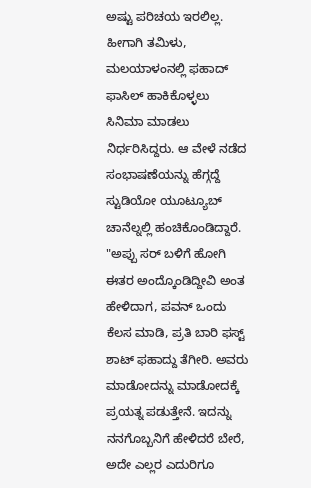ಅಷ್ಟು ಪರಿಚಯ ಇರಲಿಲ್ಲ. ಹೀಗಾಗಿ ತಮಿಳು, ಮಲಯಾಳಂನಲ್ಲಿ ಫಹಾದ್ ಫಾಸಿಲ್ ಹಾಕಿಕೊಳ್ಳಲು ಸಿನಿಮಾ ಮಾಡಲು ನಿರ್ಧರಿಸಿದ್ದರು. ಆ ವೇಳೆ ನಡೆದ ಸಂಭಾಷಣೆಯನ್ನು ಹೆಗ್ಗದ್ದೆ ಸ್ಟುಡಿಯೋ ಯೂಟ್ಯೂಬ್ ಚಾನೆಲ್ನಲ್ಲಿ ಹಂಚಿಕೊಂಡಿದ್ದಾರೆ. "ಅಪ್ಪು ಸರ್ ಬಳಿಗೆ ಹೋಗಿ ಈತರ ಅಂದ್ಕೊಂಡಿದ್ದೀವಿ ಅಂತ ಹೇಳಿದಾಗ, ಪವನ್ ಒಂದು ಕೆಲಸ ಮಾಡಿ, ಪ್ರತಿ ಬಾರಿ ಫಸ್ಟ್ ಶಾಟ್ ಫಹಾದ್ದು ತೆಗೀರಿ. ಅವರು ಮಾಡೋದನ್ನು ಮಾಡೋದಕ್ಕೆ ಪ್ರಯತ್ನ ಪಡುತ್ತೇನೆ. ಇದನ್ನು ನನಗೊಬ್ಬನಿಗೆ ಹೇಳಿದರೆ ಬೇರೆ, ಅದೇ ಎಲ್ಲರ ಎದುರಿಗೂ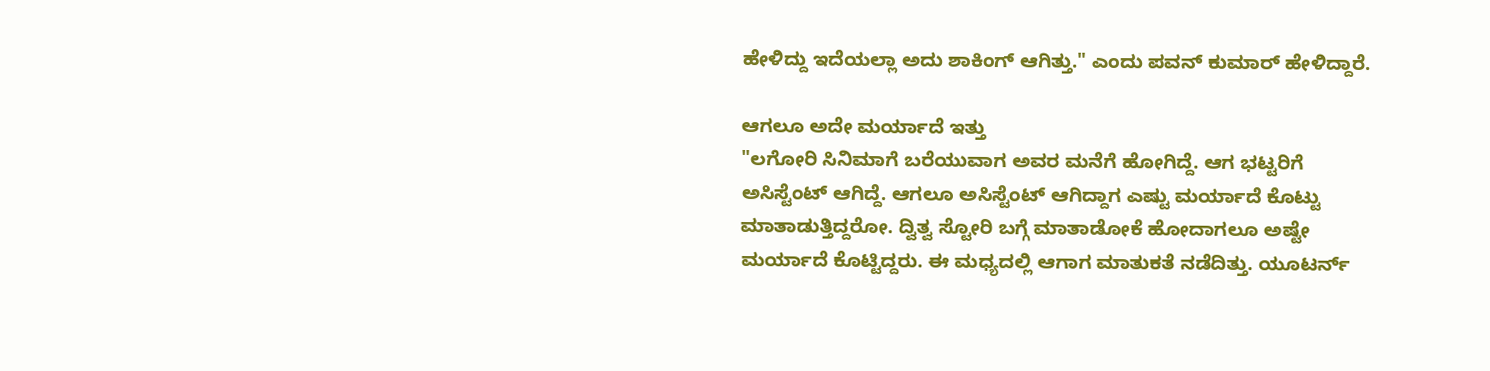ಹೇಳಿದ್ದು ಇದೆಯಲ್ಲಾ ಅದು ಶಾಕಿಂಗ್ ಆಗಿತ್ತು." ಎಂದು ಪವನ್ ಕುಮಾರ್ ಹೇಳಿದ್ದಾರೆ.

ಆಗಲೂ ಅದೇ ಮರ್ಯಾದೆ ಇತ್ತು
"ಲಗೋರಿ ಸಿನಿಮಾಗೆ ಬರೆಯುವಾಗ ಅವರ ಮನೆಗೆ ಹೋಗಿದ್ದೆ. ಆಗ ಭಟ್ಟರಿಗೆ ಅಸಿಸ್ಟೆಂಟ್ ಆಗಿದ್ದೆ. ಆಗಲೂ ಅಸಿಸ್ಟೆಂಟ್ ಆಗಿದ್ದಾಗ ಎಷ್ಟು ಮರ್ಯಾದೆ ಕೊಟ್ಟು ಮಾತಾಡುತ್ತಿದ್ದರೋ. ದ್ವಿತ್ವ ಸ್ಟೋರಿ ಬಗ್ಗೆ ಮಾತಾಡೋಕೆ ಹೋದಾಗಲೂ ಅಷ್ಟೇ ಮರ್ಯಾದೆ ಕೊಟ್ಟಿದ್ದರು. ಈ ಮಧ್ಯದಲ್ಲಿ ಆಗಾಗ ಮಾತುಕತೆ ನಡೆದಿತ್ತು. ಯೂಟರ್ನ್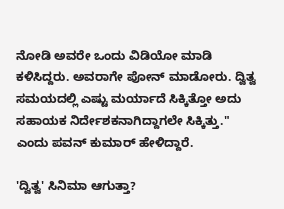ನೋಡಿ ಅವರೇ ಒಂದು ವಿಡಿಯೋ ಮಾಡಿ ಕಳಿಸಿದ್ದರು. ಅವರಾಗೇ ಪೋನ್ ಮಾಡೋರು. ದ್ವಿತ್ವ ಸಮಯದಲ್ಲಿ ಎಷ್ಟು ಮರ್ಯಾದೆ ಸಿಕ್ಕಿತ್ತೋ ಅದು ಸಹಾಯಕ ನಿರ್ದೇಶಕನಾಗಿದ್ದಾಗಲೇ ಸಿಕ್ಕಿತ್ತು." ಎಂದು ಪವನ್ ಕುಮಾರ್ ಹೇಳಿದ್ದಾರೆ.

'ದ್ವಿತ್ವ' ಸಿನಿಮಾ ಆಗುತ್ತಾ?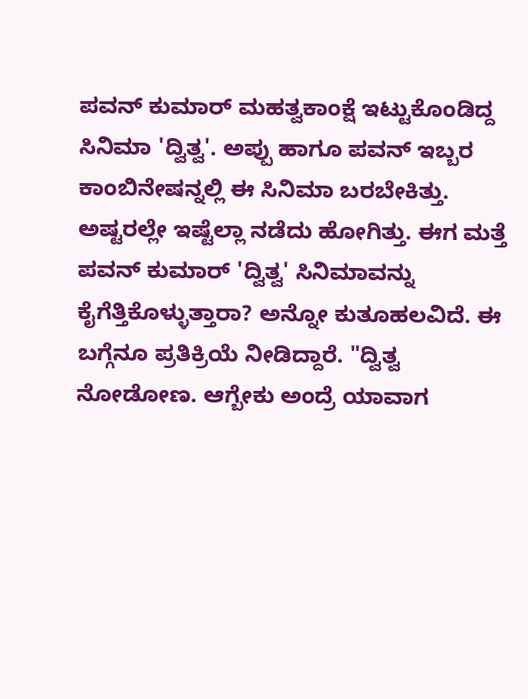ಪವನ್ ಕುಮಾರ್ ಮಹತ್ವಕಾಂಕ್ಷೆ ಇಟ್ಟುಕೊಂಡಿದ್ದ ಸಿನಿಮಾ 'ದ್ವಿತ್ವ'. ಅಪ್ಪು ಹಾಗೂ ಪವನ್ ಇಬ್ಬರ ಕಾಂಬಿನೇಷನ್ನಲ್ಲಿ ಈ ಸಿನಿಮಾ ಬರಬೇಕಿತ್ತು. ಅಷ್ಟರಲ್ಲೇ ಇಷ್ಟೆಲ್ಲಾ ನಡೆದು ಹೋಗಿತ್ತು. ಈಗ ಮತ್ತೆ ಪವನ್ ಕುಮಾರ್ 'ದ್ವಿತ್ವ' ಸಿನಿಮಾವನ್ನು ಕೈಗೆತ್ತಿಕೊಳ್ಳುತ್ತಾರಾ? ಅನ್ನೋ ಕುತೂಹಲವಿದೆ. ಈ ಬಗ್ಗೆನೂ ಪ್ರತಿಕ್ರಿಯೆ ನೀಡಿದ್ದಾರೆ. "ದ್ವಿತ್ವ ನೋಡೋಣ. ಆಗ್ಬೇಕು ಅಂದ್ರೆ ಯಾವಾಗ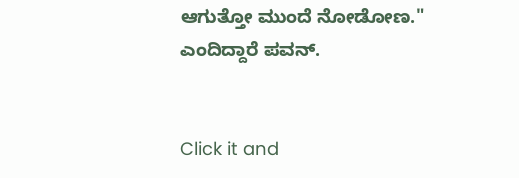ಆಗುತ್ತೋ ಮುಂದೆ ನೋಡೋಣ." ಎಂದಿದ್ದಾರೆ ಪವನ್.


Click it and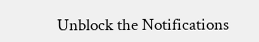Unblock the Notifications